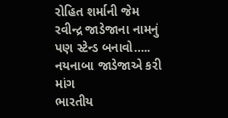રોહિત શર્માની જેમ રવીન્દ્ર જાડેજાના નામનું પણ સ્ટેન્ડ બનાવો….. નયનાબા જાડેજાએ કરી માંગ
ભારતીય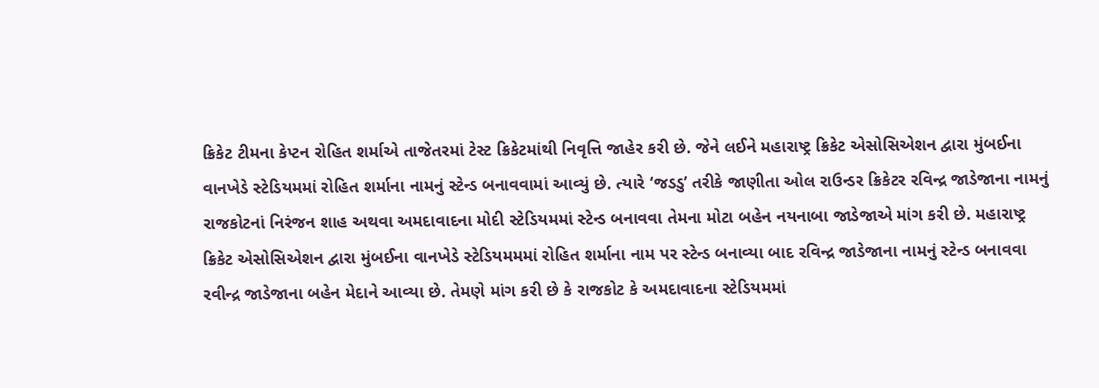ક્રિકેટ ટીમના કેપ્ટન રોહિત શર્માએ તાજેતરમાં ટેસ્ટ ક્રિકેટમાંથી નિવૃત્તિ જાહેર કરી છે. જેને લઈને મહારાષ્ટ્ર ક્રિકેટ એસોસિએશન દ્વારા મુંબઈના વાનખેડે સ્ટેડિયમમાં રોહિત શર્માના નામનું સ્ટેન્ડ બનાવવામાં આવ્યું છે. ત્યારે ‘જડડુ’ તરીકે જાણીતા ઓલ રાઉન્ડર ક્રિકેટર રવિન્દ્ર જાડેજાના નામનું રાજકોટનાં નિરંજન શાહ અથવા અમદાવાદના મોદી સ્ટેડિયમમાં સ્ટેન્ડ બનાવવા તેમના મોટા બહેન નયનાબા જાડેજાએ માંગ કરી છે. મહારાષ્ટ્ર ક્રિકેટ એસોસિએશન દ્વારા મુંબઈના વાનખેડે સ્ટેડિયમમમાં રોહિત શર્માના નામ પર સ્ટેન્ડ બનાવ્યા બાદ રવિન્દ્ર જાડેજાના નામનું સ્ટેન્ડ બનાવવા રવીન્દ્ર જાડેજાના બહેન મેદાને આવ્યા છે. તેમણે માંગ કરી છે કે રાજકોટ કે અમદાવાદના સ્ટેડિયમમાં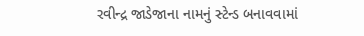રવીન્દ્ર જાડેજાના નામનું સ્ટેન્ડ બનાવવામાં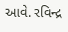આવે. રવિન્દ્ર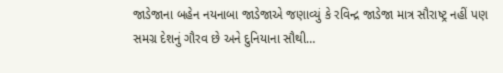જાડેજાના બહેન નયનાબા જાડેજાએ જણાવ્યું કે રવિન્દ્ર જાડેજા માત્ર સૌરાષ્ટ્ર નહીં પણ સમગ્ર દેશનું ગૌરવ છે અને દુનિયાના સૌથી…